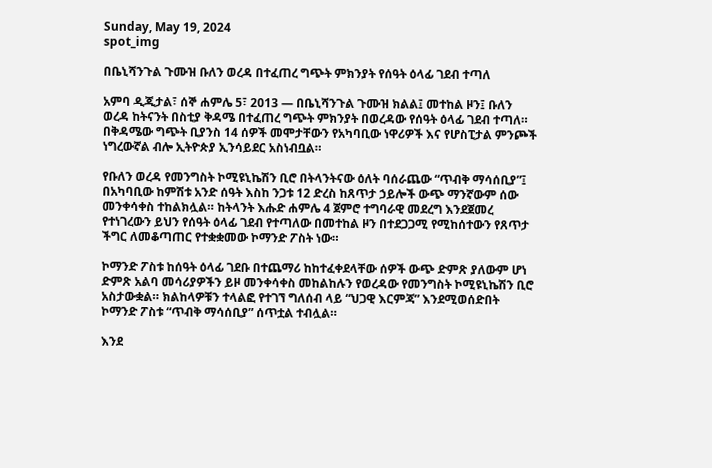Sunday, May 19, 2024
spot_img

በቤኒሻንጉል ጉሙዝ ቡለን ወረዳ በተፈጠረ ግጭት ምክንያት የሰዓት ዕላፊ ገደብ ተጣለ

አምባ ዲጂታል፣ ሰኞ ሐምሌ 5፣ 2013 ― በቤኒሻንጉል ጉሙዝ ክልል፤ መተከል ዞን፤ ቡለን ወረዳ ከትናንት በስቲያ ቅዳሜ በተፈጠረ ግጭት ምክንያት በወረዳው የሰዓት ዕላፊ ገደብ ተጣለ። በቅዳሜው ግጭት ቢያንስ 14 ሰዎች መሞታቸውን የአካባቢው ነዋሪዎች እና የሆስፒታል ምንጮች ነግረውኛል ብሎ ኢትዮጵያ ኢንሳይደር አስነብቧል።

የቡለን ወረዳ የመንግስት ኮሚዩኒኬሽን ቢሮ በትላንትናው ዕለት ባሰራጨው “ጥብቅ ማሳሰቢያ”፤ በአካባቢው ከምሽቱ አንድ ሰዓት እስከ ንጋቱ 12 ድረስ ከጸጥታ ኃይሎች ውጭ ማንኛውም ሰው መንቀሳቀስ ተከልክሏል። ከትላንት እሑድ ሐምሌ 4 ጀምሮ ተግባራዊ መደረግ እንደጀመረ የተነገረውን ይህን የሰዓት ዕላፊ ገደብ የተጣለው በመተከል ዞን በተደጋጋሚ የሚከሰተውን የጸጥታ ችግር ለመቆጣጠር የተቋቋመው ኮማንድ ፖስት ነው።

ኮማንድ ፖስቱ ከሰዓት ዕላፊ ገደቡ በተጨማሪ ከከተፈቀደላቸው ሰዎች ውጭ ድምጽ ያለውም ሆነ ድምጽ አልባ መሳሪያዎችን ይዞ መንቀሳቀስ መከልከሉን የወረዳው የመንግስት ኮሚዩኒኬሽን ቢሮ አስታውቋል። ክልከላዎቹን ተላልፎ የተገኘ ግለሰብ ላይ “ህጋዊ እርምጃ” እንደሚወሰድበት ኮማንድ ፖስቱ “ጥብቅ ማሳሰቢያ” ሰጥቷል ተብሏል።

እንደ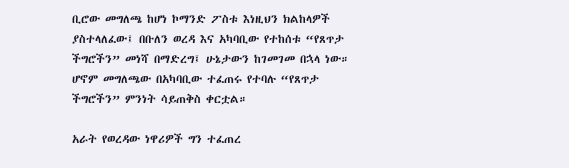ቢሮው መግለጫ ከሆነ ኮማንድ ፖስቱ እነዚህን ክልከላዎች ያስተላለፈው፤ በቡለን ወረዳ እና አካባቢው የተከሰቱ “የጸጥታ ችግሮችን” መነሻ በማድረግ፤ ሁኔታውን ከገመገመ በኋላ ነው። ሆኖም መግለጫው በአካባቢው ተፈጠሩ የተባሉ “የጸጥታ ችግሮችን” ምንነት ሳይጠቅስ ቀርቷል።

አራት የወረዳው ነዋሪዎች ግን ተፈጠረ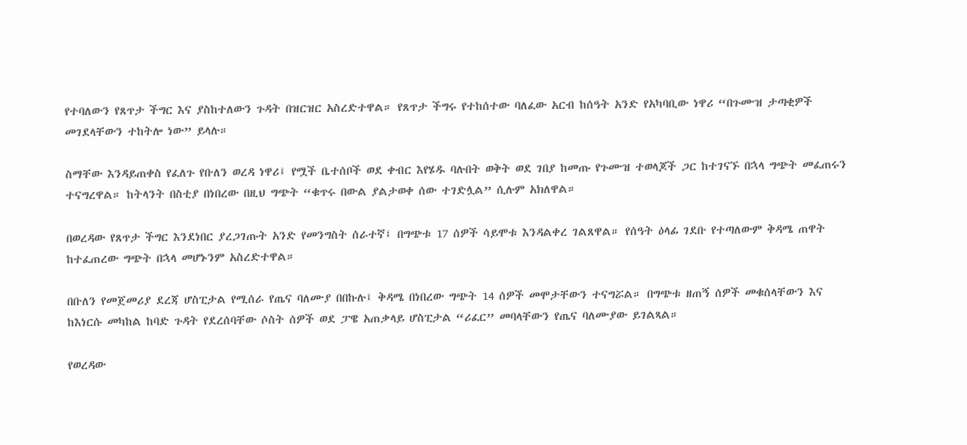የተባለውን የጸጥታ ችግር እና ያስከተለውን ጉዳት በዝርዝር አስረድተዋል። የጸጥታ ችግሩ የተከሰተው ባለፈው አርብ ከሰዓት አንድ የአካባቢው ነዋሪ “በጉሙዝ ታጣቂዎች መገደላቸውን ተከትሎ ነው” ይላሉ።

ስማቸው እንዳይጠቀስ የፈለጉ የቡለን ወረዳ ነዋሪ፤ የሟች ቤተሰቦች ወደ ቀብር እየሄዱ ባሉበት ወቅት ወደ ገበያ ከመጡ የጉሙዝ ተወላጆች ጋር ከተገናኙ በኋላ ግጭት መፈጠሩን ተናግረዋል። ከትላንት በስቲያ በነበረው በዚህ ግጭት “ቁጥሩ በውል ያልታወቀ ሰው ተገድሏል” ሲሉም አክለዋል።

በወረዳው የጸጥታ ችግር እንደነበር ያረጋገጡት አንድ የመንግስት ሰራተኛ፤ በግጭቱ 17 ሰዎች ሳይሞቱ እንዳልቀረ ገልጸዋል። የሰዓት ዕላፊ ገደቡ የተጣለውም ቅዳሜ ጠዋት ከተፈጠረው ግጭት በኋላ መሆኑንም አስረድተዋል።

በቡለን የመጀመሪያ ደረጃ ሆስፒታል የሚሰራ የጤና ባለሙያ በበኩሉ፤ ቅዳሜ በነበረው ግጭት 14 ሰዎች መሞታቸውን ተናግሯል። በግጭቱ ዘጠኝ ሰዎች መቁሰላቸውን እና ከእነርሱ መካከል ከባድ ጉዳት የደረሰባቸው ሶስት ሰዎች ወደ ፓዌ አጠቃላይ ሆስፒታል “ሪፈር” መባላቸውን የጤና ባለሙያው ይገልጻል።

የወረዳው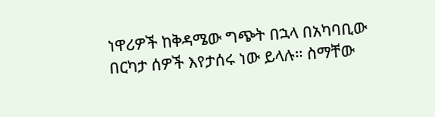ነዋሪዎች ከቅዳሜው ግጭት በኋላ በአካባቢው በርካታ ሰዎች እየታሰሩ ነው ይላሉ። ስማቸው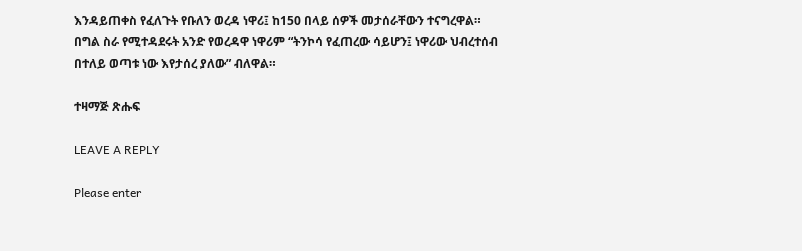እንዳይጠቀስ የፈለጉት የቡለን ወረዳ ነዋሪ፤ ከ150 በላይ ሰዎች መታሰራቸውን ተናግረዋል። በግል ስራ የሚተዳደሩት አንድ የወረዳዋ ነዋሪም “ትንኮሳ የፈጠረው ሳይሆን፤ ነዋሪው ህብረተሰብ በተለይ ወጣቱ ነው እየታሰረ ያለው” ብለዋል።

ተዛማጅ ጽሑፍ

LEAVE A REPLY

Please enter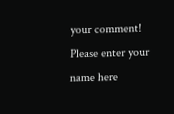your comment!
Please enter your name here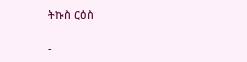ትኩስ ርዕስ

-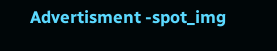Advertisment -spot_img